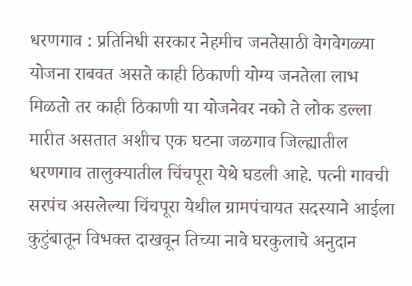धरणगाव : प्रतिनिधी सरकार नेहमीच जनतेसाठी वेगवेगळ्या योजना राबवत असते काही ठिकाणी योग्य जनतेला लाभ मिळतो तर काही ठिकाणी या योजनेवर नको ते लोक डल्ला मारीत असतात अशीच एक घटना जळगाव जिल्ह्यातील धरणगाव तालुक्यातील चिंचपूरा येथे घडली आहे. पत्नी गावची सरपंच असलेल्या चिंचपूरा येथील ग्रामपंचायत सदस्याने आईला कुटुंबातून विभक्त दाखवून तिच्या नावे घरकुलाचे अनुदान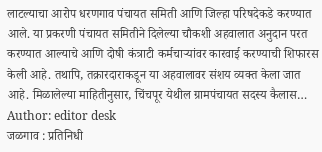लाटल्याचा आरोप धरणगाव पंचायत समिती आणि जिल्हा परिषदेकडे करण्यात आले. या प्रकरणी पंचायत समितीने दिलेल्या चौकशी अहवालात अनुदान परत करण्यात आल्याचे आणि दोषी कंत्राटी कर्मचाऱ्यांवर कारवाई करण्याची शिफारस केली आहे. तथापि, तक्रारदाराकडून या अहवालावर संशय व्यक्त केला जात आहे. मिळालेल्या माहितीनुसार, चिंचपूर येथील ग्रामपंचायत सदस्य कैलास…
Author: editor desk
जळगाव : प्रतिनिधी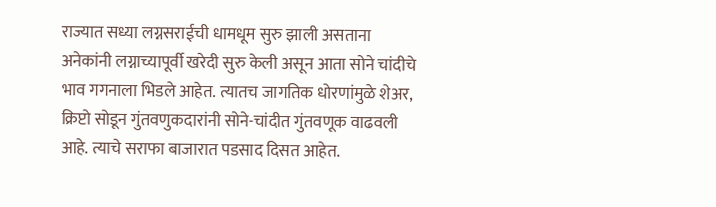राज्यात सध्या लग्नसराईची धामधूम सुरु झाली असताना अनेकांनी लग्नाच्यापूर्वी खरेदी सुरु केली असून आता सोने चांदीचे भाव गगनाला भिडले आहेत. त्यातच जागतिक धोरणांमुळे शेअर, क्रिप्टो सोडून गुंतवणुकदारांनी सोने-चांदीत गुंतवणूक वाढवली आहे. त्याचे सराफा बाजारात पडसाद दिसत आहेत.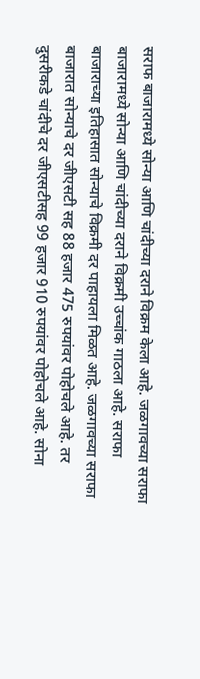सराफ बाजारामध्ये सोन्या आणि चांदीच्या दराने विक्रम केला आहे. जळगावच्या सराफा बाजारामध्ये सोन्या आणि चांदीच्या दराने विक्रमी उच्चांक गाठला आहे. सराफा बाजाराच्या इतिहासात सोन्याचे विक्रमी दर पाहायला मिळत आहे. जळगावच्या सराफा बाजारात सोन्याचे दर जीएसटी सह 88 हजार 475 रुपयांवर पोहोचले आहे. तर दुसरीकडे चांदीचे दर जीएसटीसह 99 हजार 910 रुपयांवर पोहोचले आहे. सोना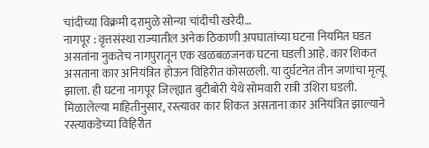चांदीच्या विक्रमी दरामुळे सोन्या चांदीची खरेदी…
नागपूर : वृत्तसंस्था राज्यातील अनेक ठिकाणी अपघातांच्या घटना नियमित घडत असतांना नुकतेच नागपुरातून एक खळबळजनक घटना घडली आहे. कार शिकत असताना कार अनियंत्रित होऊन विहिरीत कोसळली. या दुर्घटनेत तीन जणांचा मृत्यू झाला. ही घटना नागपूर जिल्ह्यात बुटीबोरी येथे सोमवारी रात्री उशिरा घडली. मिळालेल्या माहितीनुसार, रस्त्यावर कार शिकत असताना कार अनियंत्रित झाल्याने रस्त्याकडेच्या विहिरीत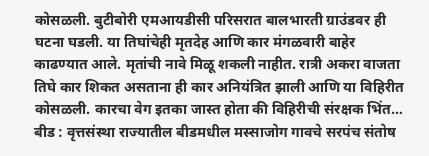कोसळली. बुटीबोरी एमआयडीसी परिसरात बालभारती ग्राउंडवर ही घटना घडली. या तिघांचेही मृतदेह आणि कार मंगळवारी बाहेर काढण्यात आले. मृतांची नावे मिळू शकली नाहीत. रात्री अकरा वाजता तिघे कार शिकत असताना ही कार अनियंत्रित झाली आणि या विहिरीत कोसळली. कारचा वेग इतका जास्त होता की विहिरीची संरक्षक भिंत…
बीड : वृत्तसंस्था राज्यातील बीडमधील मस्साजोग गावचे सरपंच संतोष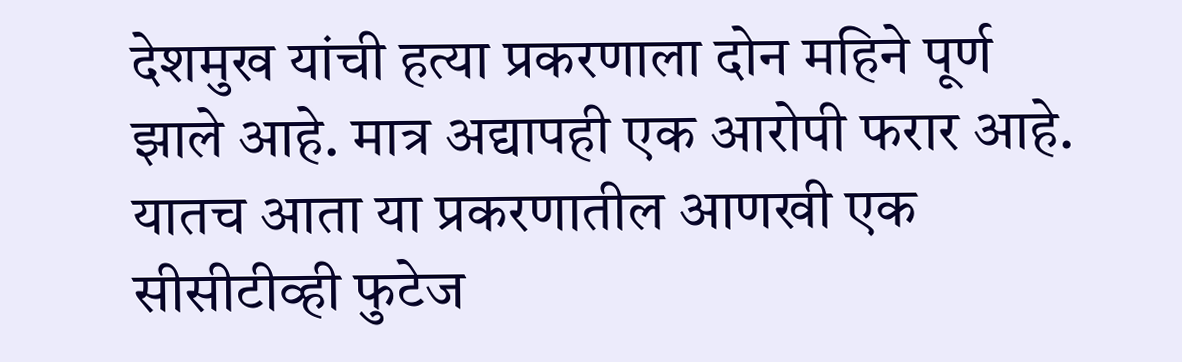देशमुख यांची हत्या प्रकरणाला दोन महिने पूर्ण झाले आहे. मात्र अद्यापही एक आरोपी फरार आहे. यातच आता या प्रकरणातील आणखी एक सीसीटीव्ही फुटेज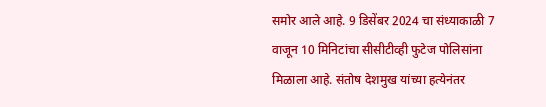समोर आले आहे. 9 डिसेंबर 2024 चा संध्याकाळी 7 वाजून 10 मिनिटांचा सीसीटीव्ही फुटेज पोलिसांना मिळाला आहे. संतोष देशमुख यांच्या हत्येनंतर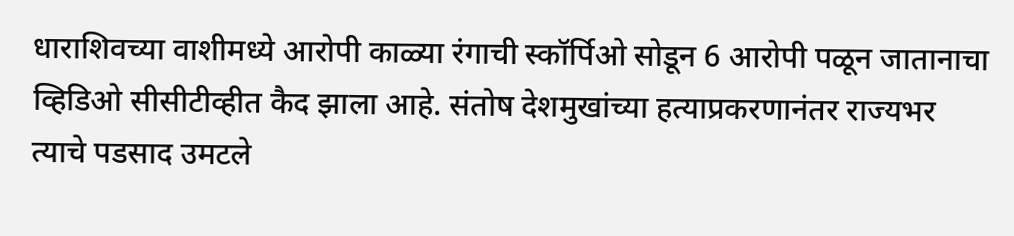धाराशिवच्या वाशीमध्ये आरोपी काळ्या रंगाची स्कॉर्पिओ सोडून 6 आरोपी पळून जातानाचा व्हिडिओ सीसीटीव्हीत कैद झाला आहे. संतोष देशमुखांच्या हत्याप्रकरणानंतर राज्यभर त्याचे पडसाद उमटले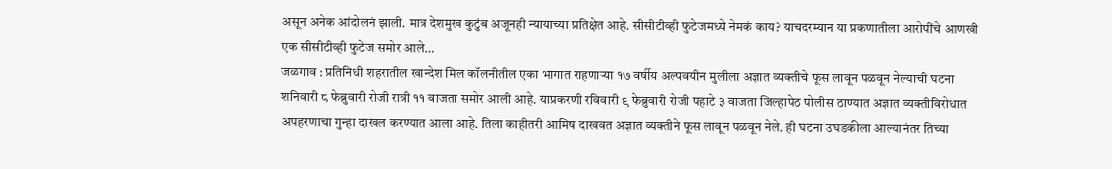असून अनेक आंदोलनं झाली. मात्र देशमुख कुटुंब अजूनही न्यायाच्या प्रतिक्षेत आहे. सीसीटीव्ही फुटेजमध्ये नेमकं काय? याचदरम्यान या प्रकणातीला आरोपींचे आणखी एक सीसीटीव्ही फुटेज समोर आले…
जळगाव : प्रतिनिधी शहरातील खान्देश मिल कॉलनीतील एका भागात राहणाऱ्या १७ वर्षीय अल्पवयीन मुलीला अज्ञात व्यक्तीचे फूस लावून पळवून नेल्याची घटना शनिवारी ८ फेब्रुवारी रोजी रात्री ११ वाजता समोर आली आहे. याप्रकरणी रविवारी ९ फेब्रुवारी रोजी पहाटे ३ वाजता जिल्हापेठ पोलीस ठाण्यात अज्ञात व्यक्तीविरोधात अपहरणाचा गुन्हा दाखल करण्यात आला आहे. तिला काहीतरी आमिष दाखवत अज्ञात व्यक्तीने फूस लावून पळवून नेले. ही घटना उघडकीला आल्यानंतर तिच्या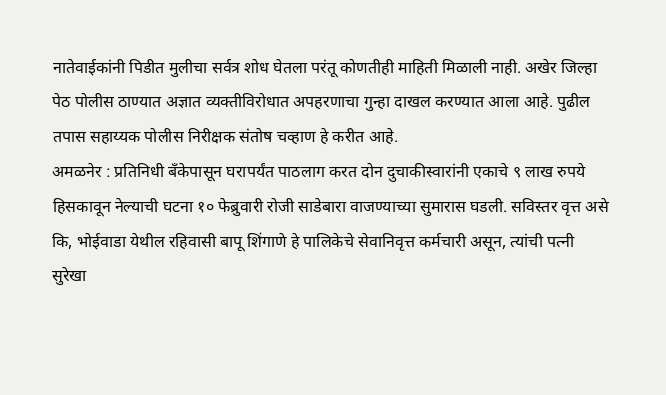नातेवाईकांनी पिडीत मुलीचा सर्वत्र शोध घेतला परंतू कोणतीही माहिती मिळाली नाही. अखेर जिल्हा पेठ पोलीस ठाण्यात अज्ञात व्यक्तीविरोधात अपहरणाचा गुन्हा दाखल करण्यात आला आहे. पुढील तपास सहाय्यक पोलीस निरीक्षक संतोष चव्हाण हे करीत आहे.
अमळनेर : प्रतिनिधी बँकेपासून घरापर्यंत पाठलाग करत दोन दुचाकीस्वारांनी एकाचे ९ लाख रुपये हिसकावून नेल्याची घटना १० फेब्रुवारी रोजी साडेबारा वाजण्याच्या सुमारास घडली. सविस्तर वृत्त असे कि, भोईवाडा येथील रहिवासी बापू शिंगाणे हे पालिकेचे सेवानिवृत्त कर्मचारी असून, त्यांची पत्नी सुरेखा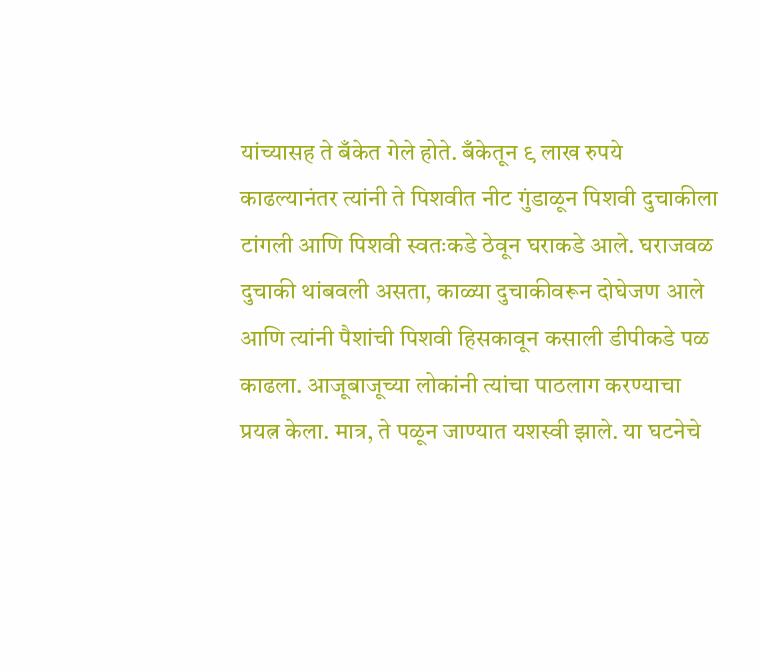यांच्यासह ते बँकेत गेले होते. बँकेतून ९ लाख रुपये काढल्यानंतर त्यांनी ते पिशवीत नीट गुंडाळून पिशवी दुचाकीला टांगली आणि पिशवी स्वतःकडे ठेवून घराकडे आले. घराजवळ दुचाकी थांबवली असता, काळ्या दुचाकीवरून दोघेजण आले आणि त्यांनी पैशांची पिशवी हिसकावून कसाली डीपीकडे पळ काढला. आजूबाजूच्या लोकांनी त्यांचा पाठलाग करण्याचा प्रयत्न केला. मात्र, ते पळून जाण्यात यशस्वी झाले. या घटनेचे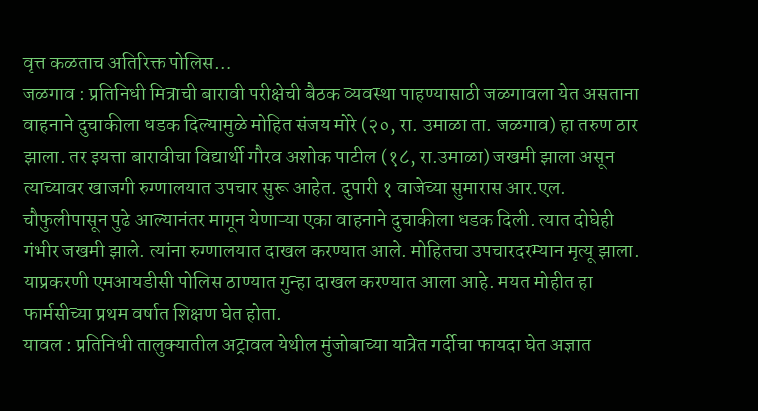वृत्त कळताच अतिरिक्त पोलिस…
जळगाव : प्रतिनिधी मित्राची बारावी परीक्षेची बैठक व्यवस्था पाहण्यासाठी जळगावला येत असताना वाहनाने दुचाकीला धडक दिल्यामुळे मोहित संजय मोरे (२०, रा. उमाळा ता. जळगाव) हा तरुण ठार झाला. तर इयत्ता बारावीचा विद्यार्थी गौरव अशोक पाटील (१८, रा.उमाळा) जखमी झाला असून त्याच्यावर खाजगी रुग्णालयात उपचार सुरू आहेत. दुपारी १ वाजेच्या सुमारास आर.एल. चौफुलीपासून पुढे आल्यानंतर मागून येणाऱ्या एका वाहनाने दुचाकीला धडक दिली. त्यात दोघेही गंभीर जखमी झाले. त्यांना रुग्णालयात दाखल करण्यात आले. मोहितचा उपचारदरम्यान मृत्यू झाला. याप्रकरणी एमआयडीसी पोलिस ठाण्यात गुन्हा दाखल करण्यात आला आहे. मयत मोहीत हा फार्मसीच्या प्रथम वर्षात शिक्षण घेत होता.
यावल : प्रतिनिधी तालुक्यातील अट्रावल येथील मुंजोबाच्या यात्रेत गर्दीचा फायदा घेत अज्ञात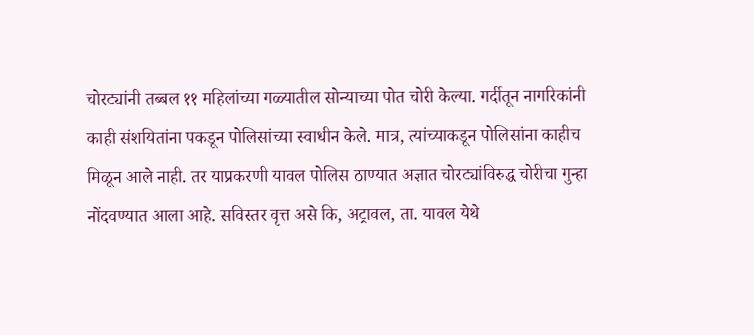चोरट्यांनी तब्बल ११ महिलांच्या गळ्यातील सोन्याच्या पोत चोरी केल्या. गर्दीतून नागरिकांनी काही संशयितांना पकडून पोलिसांच्या स्वाधीन केले. मात्र, त्यांच्याकडून पोलिसांना काहीच मिळून आले नाही. तर याप्रकरणी यावल पोलिस ठाण्यात अज्ञात चोरट्यांविरुद्ध चोरीचा गुन्हा नोंदवण्यात आला आहे. सविस्तर वृत्त असे कि, अट्रावल, ता. यावल येथे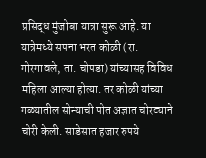प्रसिद्ध मुंजोबा यात्रा सुरू आहे. या यात्रेमध्ये सपना भरत कोळी (रा. गोरगावले, ता. चोपडा) यांच्यासह विविध महिला आल्या होत्या. तर कोळी यांच्या गळ्यातील सोन्याची पोत अज्ञात चोरट्याने चोरी केली. साडेसात हजार रुपये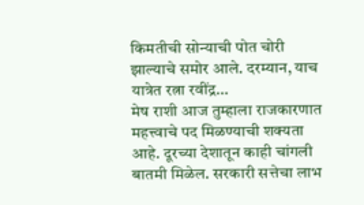किमतीची सोन्याची पोत चोरी झाल्याचे समोर आले. दरम्यान, याच यात्रेत रत्ना रवींद्र…
मेष राशी आज तुम्हाला राजकारणात महत्त्वाचे पद मिळण्याची शक्यता आहे. दूरच्या देशातून काही चांगली बातमी मिळेल. सरकारी सत्तेचा लाभ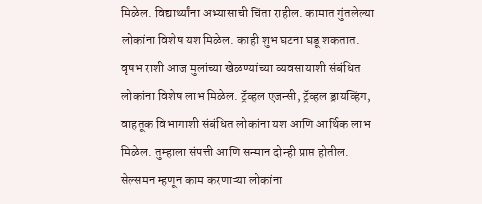मिळेल. विद्यार्थ्यांना अभ्यासाची चिंता राहील. कामात गुंतलेल्या लोकांना विशेष यश मिळेल. काही शुभ घटना घडू शकतात. वृषभ राशी आज मुलांच्या खेळण्यांच्या व्यवसायाशी संबंधित लोकांना विशेष लाभ मिळेल. ट्रॅव्हल एजन्सी, ट्रॅव्हल ड्रायव्हिंग, वाहतूक विभागाशी संबंधित लोकांना यश आणि आर्थिक लाभ मिळेल. तुम्हाला संपत्ती आणि सन्मान दोन्ही प्राप्त होतील. सेल्समन म्हणून काम करणाऱ्या लोकांना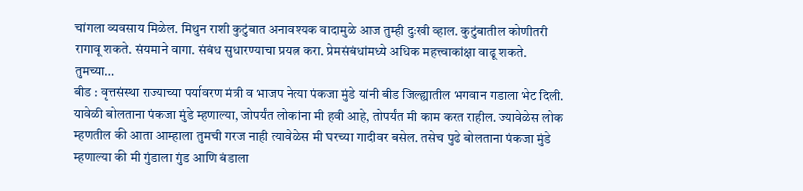चांगला व्यवसाय मिळेल. मिथुन राशी कुटुंबात अनावश्यक वादामुळे आज तुम्ही दुःखी व्हाल. कुटुंबातील कोणीतरी रागावू शकते. संयमाने वागा. संबंध सुधारण्याचा प्रयत्न करा. प्रेमसंबंधांमध्ये अधिक महत्त्वाकांक्षा वाढू शकते. तुमच्या…
बीड : वृत्तसंस्था राज्याच्या पर्यावरण मंत्री व भाजप नेत्या पंकजा मुंडे यांनी बीड जिल्ह्यातील भगवान गडाला भेट दिली. यावेळी बोलताना पंकजा मुंडे म्हणाल्या, जोपर्यंत लोकांना मी हवी आहे, तोपर्यंत मी काम करत राहील. ज्यावेळेस लोक म्हणतील की आता आम्हाला तुमची गरज नाही त्यावेळेस मी घरच्या गादीवर बसेल. तसेच पुढे बोलताना पंकजा मुंडे म्हणाल्या की मी गुंडाला गुंड आणि बंडाला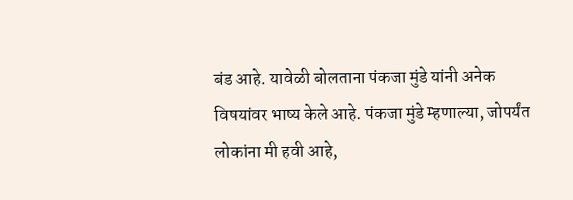बंड आहे. यावेळी बोलताना पंकजा मुंडे यांनी अनेक विषयांवर भाष्य केले आहे. पंकजा मुंडे म्हणाल्या, जोपर्यंत लोकांना मी हवी आहे,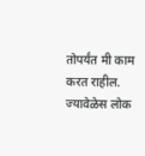तोपर्यंत मी काम करत राहील. ज्यावेळेस लोक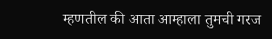म्हणतील की आता आम्हाला तुमची गरज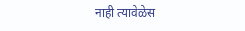नाही त्यावेळेस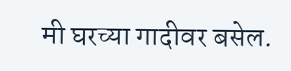मी घरच्या गादीवर बसेल.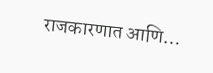राजकारणात आणि…